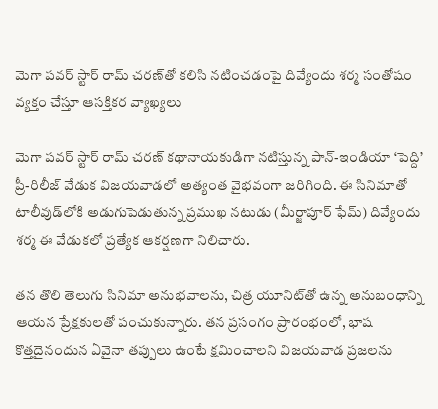మెగా పవర్ స్టార్ రామ్ చరణ్‌తో కలిసి నటించడంపై దివ్యేందు శర్మ సంతోషం వ్యక్తం చేస్తూ ఆసక్తికర వ్యాఖ్యలు

మెగా పవర్ స్టార్ రామ్ చరణ్ కథానాయకుడిగా నటిస్తున్న పాన్-ఇండియా ‘పెద్ది’ ప్రీ-రిలీజ్ వేడుక విజయవాడలో అత్యంత వైభవంగా జరిగింది. ఈ సినిమాతో టాలీవుడ్‌లోకి అడుగుపెడుతున్న ప్రముఖ నటుడు (మీర్జాపూర్ ఫేమ్) దివ్యేందు శర్మ ఈ వేడుకలో ప్రత్యేక ఆకర్షణగా నిలిచారు.

తన తొలి తెలుగు సినిమా అనుభవాలను, చిత్ర యూనిట్‌తో ఉన్న అనుబంధాన్ని ఆయన ప్రేక్షకులతో పంచుకున్నారు. తన ప్రసంగం ప్రారంభంలో, భాష కొత్తదైనందున ఏవైనా తప్పులు ఉంటే క్షమించాలని విజయవాడ ప్రజలను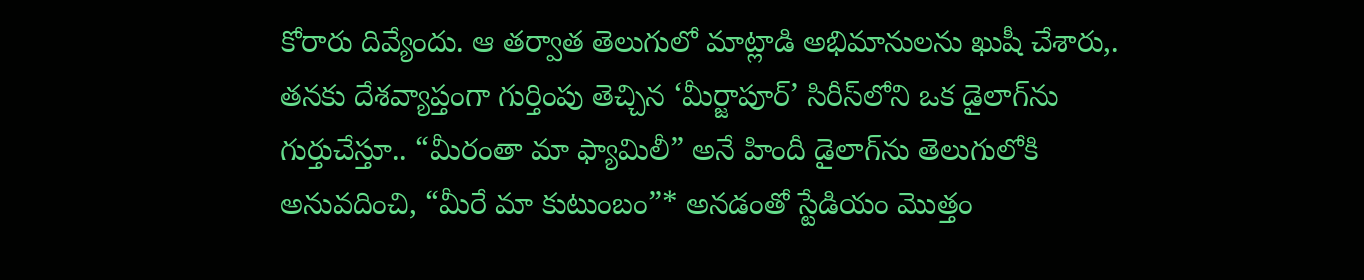కోరారు దివ్యేందు. ఆ తర్వాత తెలుగులో మాట్లాడి అభిమానులను ఖుషీ చేశారు,. తనకు దేశవ్యాప్తంగా గుర్తింపు తెచ్చిన ‘మీర్జాపూర్’ సిరీస్‌లోని ఒక డైలాగ్‌ను గుర్తుచేస్తూ.. “మీరంతా మా ఫ్యామిలీ” అనే హిందీ డైలాగ్‌ను తెలుగులోకి అనువదించి, “మీరే మా కుటుంబం”* అనడంతో స్టేడియం మొత్తం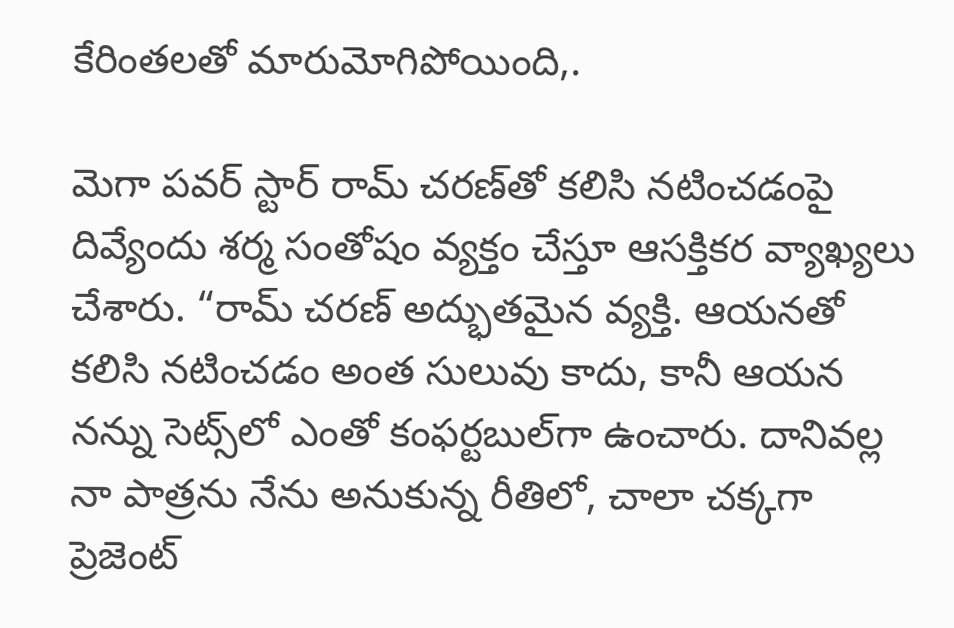కేరింతలతో మారుమోగిపోయింది,.

మెగా పవర్ స్టార్ రామ్ చరణ్‌తో కలిసి నటించడంపై దివ్యేందు శర్మ సంతోషం వ్యక్తం చేస్తూ ఆసక్తికర వ్యాఖ్యలు చేశారు. “రామ్ చరణ్ అద్భుతమైన వ్యక్తి. ఆయనతో కలిసి నటించడం అంత సులువు కాదు, కానీ ఆయన నన్ను సెట్స్‌లో ఎంతో కంఫర్టబుల్‌గా ఉంచారు. దానివల్ల నా పాత్రను నేను అనుకున్న రీతిలో, చాలా చక్కగా ప్రెజెంట్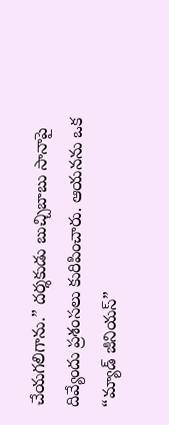చేయగలిగాను.” దర్శకుడు బుచ్చిబాబు సానాపై దివ్యేందు ప్రశంసలు కురిపించారు. ఆయనను ఒక “మ్యాడ్ జీనియస్”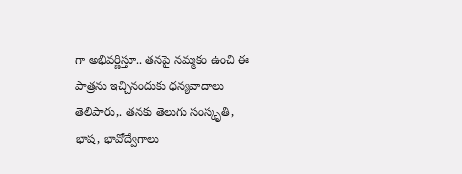గా అభివర్ణిస్తూ.. తనపై నమ్మకం ఉంచి ఈ పాత్రను ఇచ్చినందుకు ధన్యవాదాలు తెలిపారు,. తనకు తెలుగు సంస్కృతి, భాష, భావోద్వేగాలు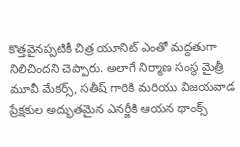కొత్తవైనప్పటికీ చిత్ర యూనిట్ ఎంతో మద్దతుగా నిలిచిందని చెప్పారు. అలాగే నిర్మాణ సంస్థ మైత్రీ మూవీ మేకర్స్, సతీష్ గారికి మరియు విజయవాడ ప్రేక్షకుల అద్భుతమైన ఎనర్జీకి ఆయన థాంక్స్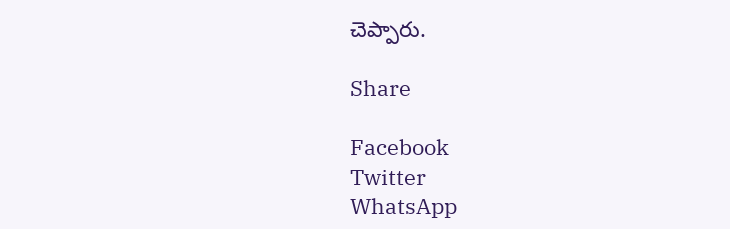చెప్పారు.

Share

Facebook
Twitter
WhatsApp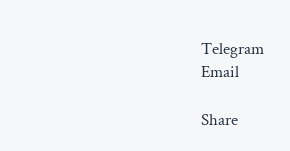Telegram
Email

Share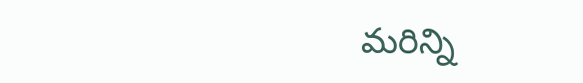మరిన్ని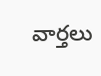వార్తలు